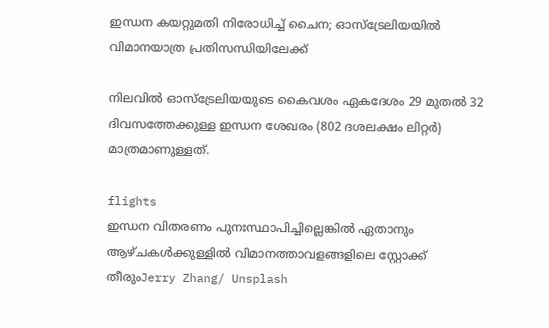ഇന്ധന കയറ്റുമതി നിരോധിച്ച് ചൈന; ഓസ്‌ട്രേലിയയിൽ വിമാനയാത്ര പ്രതിസന്ധിയിലേക്ക്

നിലവിൽ ഓസ്‌ട്രേലിയയുടെ കൈവശം ഏകദേശം 29 മുതൽ 32 ദിവസത്തേക്കുള്ള ഇന്ധന ശേഖരം (802 ദശലക്ഷം ലിറ്റർ) മാത്രമാണുള്ളത്.

flights
ഇന്ധന വിതരണം പുനഃസ്ഥാപിച്ചില്ലെങ്കിൽ ഏതാനും ആഴ്ചകൾക്കുള്ളിൽ വിമാനത്താവളങ്ങളിലെ സ്റ്റോക്ക് തീരുംJerry Zhang/ Unsplash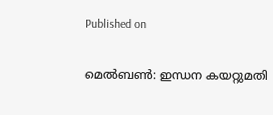Published on

മെൽബൺ: ഇന്ധന കയറ്റുമതി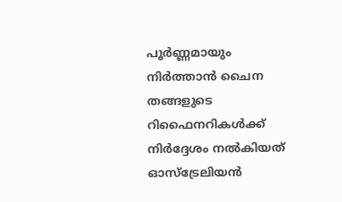പൂർണ്ണമായും നിർത്താൻ ചൈന തങ്ങളുടെ റിഫൈനറികൾക്ക് നിർദ്ദേശം നൽകിയത് ഓസ്‌ട്രേലിയൻ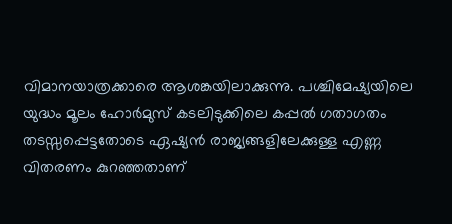വിമാനയാത്രക്കാരെ ആശങ്കയിലാക്കുന്നു. പശ്ചിമേഷ്യയിലെ യുദ്ധം മൂലം ഹോർമുസ് കടലിടുക്കിലെ കപ്പൽ ഗതാഗതം തടസ്സപ്പെട്ടതോടെ ഏഷ്യൻ രാജ്യങ്ങളിലേക്കുള്ള എണ്ണ വിതരണം കുറഞ്ഞതാണ്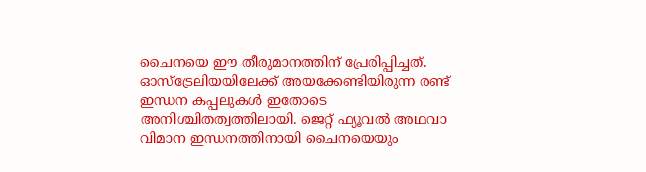ചൈനയെ ഈ തീരുമാനത്തിന് പ്രേരിപ്പിച്ചത്. ഓസ്‌ട്രേലിയയിലേക്ക് അയക്കേണ്ടിയിരുന്ന രണ്ട് ഇന്ധന കപ്പലുകൾ ഇതോടെ അനിശ്ചിതത്വത്തിലായി. ജെറ്റ് ഫ്യൂവൽ അഥവാ വിമാന ഇന്ധനത്തിനായി ചൈനയെയും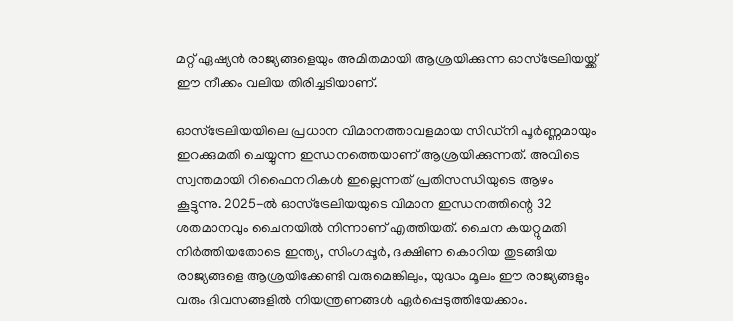മറ്റ് ഏഷ്യൻ രാജ്യങ്ങളെയും അമിതമായി ആശ്രയിക്കുന്ന ഓസ്‌ട്രേലിയയ്ക്ക് ഈ നീക്കം വലിയ തിരിച്ചടിയാണ്.

ഓസ്‌ട്രേലിയയിലെ പ്രധാന വിമാനത്താവളമായ സിഡ്‌നി പൂർണ്ണമായും ഇറക്കുമതി ചെയ്യുന്ന ഇന്ധനത്തെയാണ് ആശ്രയിക്കുന്നത്. അവിടെ സ്വന്തമായി റിഫൈനറികൾ ഇല്ലെന്നത് പ്രതിസന്ധിയുടെ ആഴം കൂട്ടുന്നു. 2025-ൽ ഓസ്‌ട്രേലിയയുടെ വിമാന ഇന്ധനത്തിന്റെ 32 ശതമാനവും ചൈനയിൽ നിന്നാണ് എത്തിയത്. ചൈന കയറ്റുമതി നിർത്തിയതോടെ ഇന്ത്യ, സിംഗപ്പൂർ, ദക്ഷിണ കൊറിയ തുടങ്ങിയ രാജ്യങ്ങളെ ആശ്രയിക്കേണ്ടി വരുമെങ്കിലും, യുദ്ധം മൂലം ഈ രാജ്യങ്ങളും വരും ദിവസങ്ങളിൽ നിയന്ത്രണങ്ങൾ ഏർപ്പെടുത്തിയേക്കാം.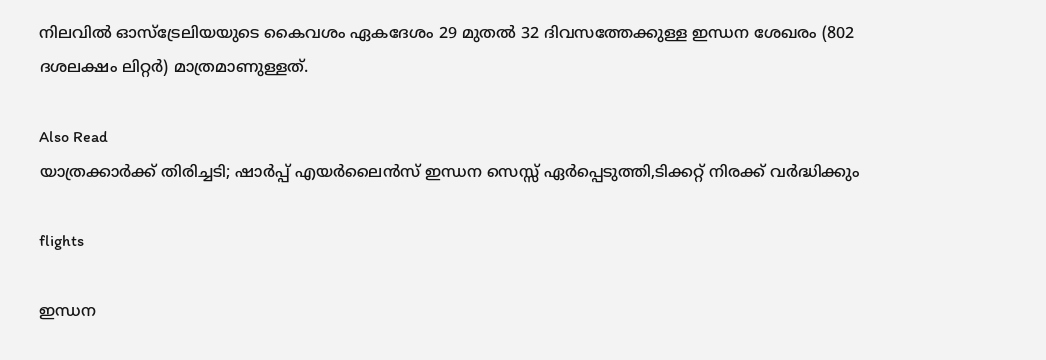നിലവിൽ ഓസ്‌ട്രേലിയയുടെ കൈവശം ഏകദേശം 29 മുതൽ 32 ദിവസത്തേക്കുള്ള ഇന്ധന ശേഖരം (802 ദശലക്ഷം ലിറ്റർ) മാത്രമാണുള്ളത്.

Also Read
യാത്രക്കാർക്ക് തിരിച്ചടി; ഷാർപ്പ് എയർലൈൻസ് ഇന്ധന സെസ്സ് ഏർപ്പെടുത്തി,ടിക്കറ്റ് നിരക്ക് വർദ്ധിക്കും

flights

ഇന്ധന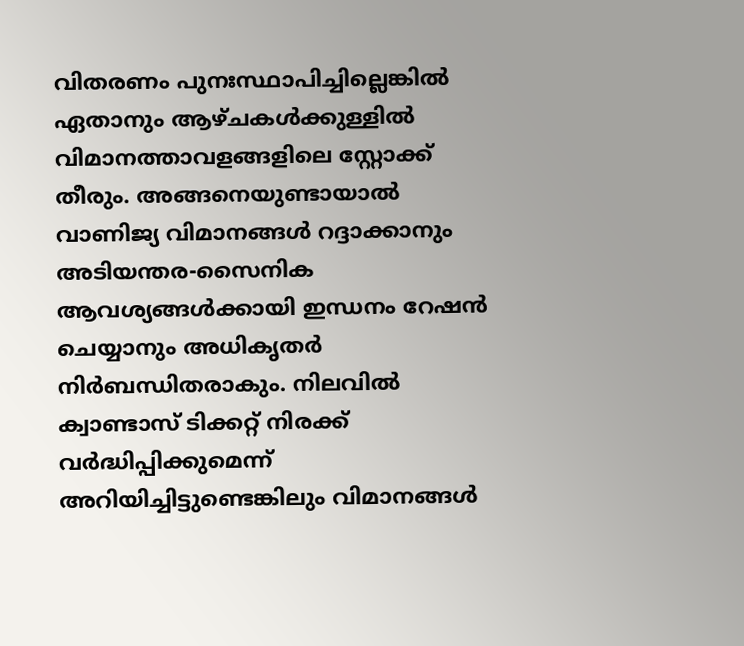വിതരണം പുനഃസ്ഥാപിച്ചില്ലെങ്കിൽ ഏതാനും ആഴ്ചകൾക്കുള്ളിൽ വിമാനത്താവളങ്ങളിലെ സ്റ്റോക്ക് തീരും. അങ്ങനെയുണ്ടായാൽ വാണിജ്യ വിമാനങ്ങൾ റദ്ദാക്കാനും അടിയന്തര-സൈനിക ആവശ്യങ്ങൾക്കായി ഇന്ധനം റേഷൻ ചെയ്യാനും അധികൃതർ നിർബന്ധിതരാകും. നിലവിൽ ക്വാണ്ടാസ് ടിക്കറ്റ് നിരക്ക് വർദ്ധിപ്പിക്കുമെന്ന് അറിയിച്ചിട്ടുണ്ടെങ്കിലും വിമാനങ്ങൾ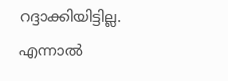റദ്ദാക്കിയിട്ടില്ല. എന്നാൽ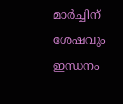മാർച്ചിന് ശേഷവും ഇന്ധനം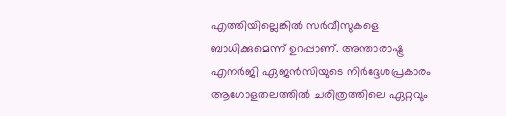എത്തിയില്ലെങ്കിൽ സർവീസുകളെ ബാധിക്കുമെന്ന് ഉറപ്പാണ്. അന്താരാഷ്ട്ര എനർജി ഏജൻസിയുടെ നിർദ്ദേശപ്രകാരം ആഗോളതലത്തിൽ ചരിത്രത്തിലെ ഏറ്റവും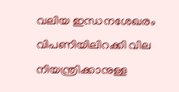വലിയ ഇന്ധനശേഖരം വിപണിയിലിറക്കി വില നിയന്ത്രിക്കാനുള്ള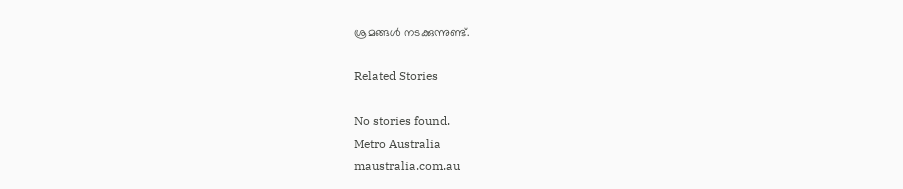ശ്രമങ്ങൾ നടക്കുന്നുണ്ട്.

Related Stories

No stories found.
Metro Australia
maustralia.com.au